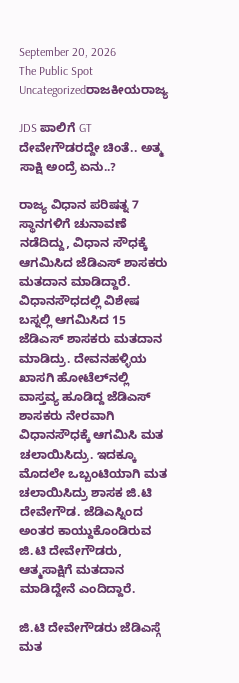September 20, 2026
The Public Spot
Uncategorizedರಾಜಕೀಯರಾಜ್ಯ

JDS ಪಾಲಿಗೆ GT ದೇವೇಗೌಡರದ್ದೇ ಚಿಂತೆ.. ಅತ್ಮ ಸಾಕ್ಷಿ ಅಂದ್ರೆ ಏನು..?

ರಾಜ್ಯ ವಿಧಾನ ಪರಿಷತ್ನ 7 ಸ್ಥಾನಗಳಿಗೆ ಚುನಾವಣೆ ನಡೆದಿದ್ದು, ವಿಧಾನ ಸೌಧಕ್ಕೆ ಆಗಮಿಸಿದ ಜೆಡಿಎಸ್‌‌ ಶಾಸಕರು ಮತದಾನ ಮಾಡಿದ್ದಾರೆ. ವಿಧಾನಸೌಧದಲ್ಲಿ ವಿಶೇಷ ಬಸ್ನಲ್ಲಿ ಆಗಮಿಸಿದ 15 ಜೆಡಿಎಸ್ ಶಾಸಕರು ಮತದಾನ ಮಾಡಿದ್ರು. ದೇವನಹಳ್ಳಿಯ ಖಾಸಗಿ ಹೋಟೆಲ್‌ನಲ್ಲಿ ವಾಸ್ತವ್ಯ ಹೂಡಿದ್ದ ಜೆಡಿಎಸ್ ಶಾಸಕರು ನೇರವಾಗಿ ವಿಧಾನಸೌಧಕ್ಕೆ ಆಗಮಿಸಿ ಮತ ಚಲಾಯಿಸಿದ್ರು. ಇದಕ್ಕೂ ಮೊದಲೇ ಒಬ್ಬಂಟಿಯಾಗಿ ಮತ ಚಲಾಯಿಸಿದ್ರು ಶಾಸಕ ಜಿ.ಟಿ ದೇವೇಗೌಡ. ಜೆಡಿಎಸ್ನಿಂದ ಅಂತರ ಕಾಯ್ದುಕೊಂಡಿರುವ ಜಿ.ಟಿ ದೇವೇಗೌಡರು, ಆತ್ಮಸಾಕ್ಷಿಗೆ ಮತದಾನ ಮಾಡಿದ್ದೇನೆ ಎಂದಿದ್ದಾರೆ.

ಜಿ.ಟಿ ದೇವೇಗೌಡರು ಜೆಡಿಎಸ್ಗೆ ಮತ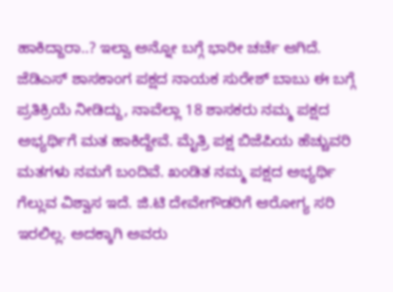ಹಾಕಿದ್ದಾರಾ..? ಇಲ್ವಾ ಅನ್ನೋ ಬಗ್ಗೆ ಭಾರೀ ಚರ್ಚೆ ಆಗಿದೆ. ಜೆಡಿಎಸ್ ಶಾಸಕಾಂಗ ಪಕ್ಷದ ನಾಯಕ ಸುರೇಶ್ ಬಾಬು ಈ ಬಗ್ಗೆ ಪ್ರತಿಕ್ರಿಯೆ ನೀಡಿದ್ದು, ನಾವೆಲ್ಲಾ 18 ಶಾಸಕರು ನಮ್ಮ ಪಕ್ಷದ ಅಭ್ಯರ್ಥಿಗೆ ಮತ ಹಾಕಿದ್ದೇವೆ. ಮೈತ್ರಿ ಪಕ್ಷ ಬಿಜೆಪಿಯ ಹೆಚ್ಚುವರಿ ಮತಗಳು ನಮಗೆ ಬಂದಿವೆ. ಖಂಡಿತ ನಮ್ಮ ಪಕ್ಷದ ಅಭ್ಯರ್ಥಿ ಗೆಲ್ಲುವ ವಿಶ್ವಾಸ ಇದೆ. ಜಿ.ಟಿ ದೇವೇಗೌಡರಿಗೆ ಆರೋಗ್ಯ ಸರಿ ಇರಲಿಲ್ಲ. ಅದಕ್ಕಾಗಿ ಅವರು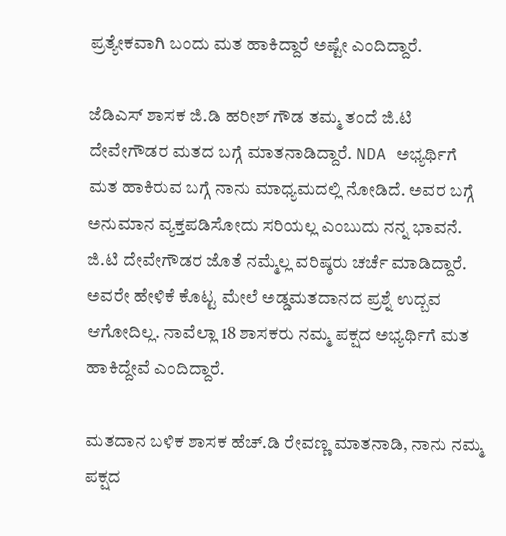ಪ್ರತ್ಯೇಕವಾಗಿ ಬಂದು ಮತ ಹಾಕಿದ್ದಾರೆ ಅಷ್ಟೇ ಎಂದಿದ್ದಾರೆ.

ಜೆಡಿಎಸ್ ಶಾಸಕ ಜಿ.ಡಿ ಹರೀಶ್ ಗೌಡ ತಮ್ಮ ತಂದೆ ಜಿ.ಟಿ ದೇವೇಗೌಡರ ಮತದ ಬಗ್ಗೆ ಮಾತನಾಡಿದ್ದಾರೆ. NDA ಅಭ್ಯರ್ಥಿಗೆ ಮತ ಹಾಕಿರುವ ಬಗ್ಗೆ ನಾನು ಮಾಧ್ಯಮದಲ್ಲಿ ನೋಡಿದೆ. ಅವರ ಬಗ್ಗೆ ಅನುಮಾನ ವ್ಯಕ್ತಪಡಿಸೋದು ಸರಿಯಲ್ಲ ಎಂಬುದು ನನ್ನ ಭಾವನೆ. ಜಿ.ಟಿ ದೇವೇಗೌಡರ ಜೊತೆ ನಮ್ಮೆಲ್ಲ ವರಿಷ್ಠರು ಚರ್ಚೆ ಮಾಡಿದ್ದಾರೆ. ಅವರೇ ಹೇಳಿಕೆ ಕೊಟ್ಟ ಮೇಲೆ ಅಡ್ಡಮತದಾನದ ಪ್ರಶ್ನೆ ಉದ್ಬವ ಆಗೋದಿಲ್ಲ. ನಾವೆಲ್ಲಾ 18 ಶಾಸಕರು ನಮ್ಮ ಪಕ್ಷದ ಅಭ್ಯರ್ಥಿಗೆ ಮತ ಹಾಕಿದ್ದೇವೆ ಎಂದಿದ್ದಾರೆ.

ಮತದಾನ ಬಳಿಕ ಶಾಸಕ ಹೆಚ್.ಡಿ ರೇವಣ್ಣ ಮಾತನಾಡಿ, ನಾನು ನಮ್ಮ ಪಕ್ಷದ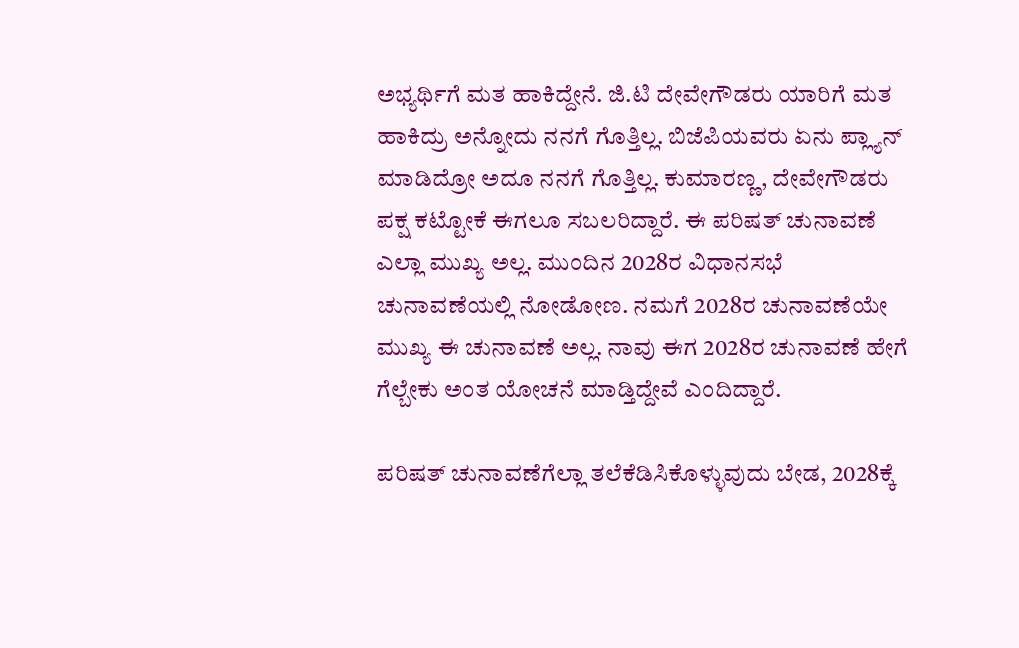ಅಭ್ಯರ್ಥಿಗೆ ಮತ ಹಾಕಿದ್ದೇನೆ. ಜಿ.ಟಿ ದೇವೇಗೌಡರು ಯಾರಿಗೆ ಮತ ಹಾಕಿದ್ರು ಅನ್ನೋದು ನನಗೆ ಗೊತ್ತಿಲ್ಲ. ಬಿಜೆಪಿಯವರು ಏನು ಪ್ಲ್ಯಾನ್ ಮಾಡಿದ್ರೋ ಅದೂ ನನಗೆ ಗೊತ್ತಿಲ್ಲ. ಕುಮಾರಣ್ಣ, ದೇವೇಗೌಡರು ಪಕ್ಷ ಕಟ್ಟೋಕೆ ಈಗಲೂ ಸಬಲರಿದ್ದಾರೆ. ಈ ಪರಿಷತ್ ಚುನಾವಣೆ ಎಲ್ಲಾ ಮುಖ್ಯ ಅಲ್ಲ. ಮುಂದಿನ 2028ರ ವಿಧಾನಸಭೆ ಚುನಾವಣೆಯಲ್ಲಿ ನೋಡೋಣ. ನಮಗೆ 2028ರ ಚುನಾವಣೆಯೇ ಮುಖ್ಯ ಈ ಚುನಾವಣೆ ಅಲ್ಲ. ನಾವು ಈಗ 2028ರ ಚುನಾವಣೆ ಹೇಗೆ ಗೆಲ್ಬೇಕು ಅಂತ ಯೋಚನೆ ಮಾಡ್ತಿದ್ದೇವೆ ಎಂದಿದ್ದಾರೆ.

ಪರಿಷತ್ ಚುನಾವಣೆಗೆಲ್ಲಾ ತಲೆಕೆಡಿಸಿಕೊಳ್ಳುವುದು ಬೇಡ, 2028ಕ್ಕೆ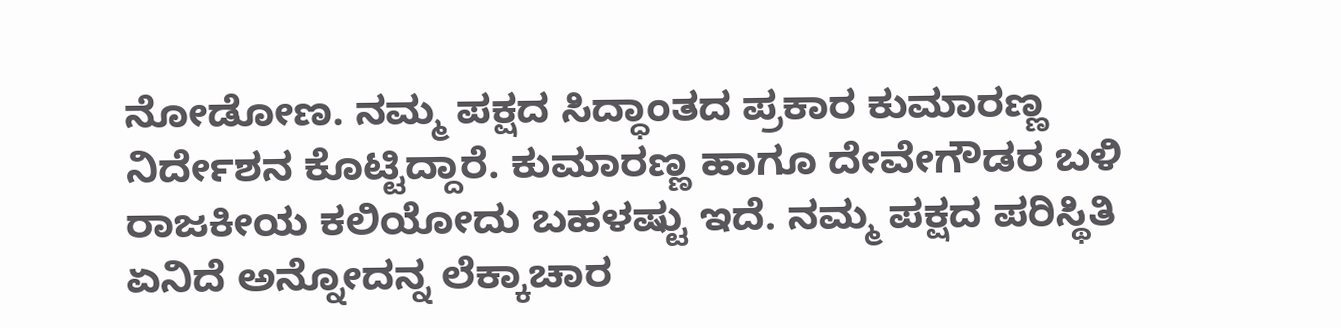ನೋಡೋಣ. ನಮ್ಮ ಪಕ್ಷದ ಸಿದ್ಧಾಂತದ ಪ್ರಕಾರ ಕುಮಾರಣ್ಣ ನಿರ್ದೇಶನ ಕೊಟ್ಟಿದ್ದಾರೆ. ಕುಮಾರಣ್ಣ ಹಾಗೂ ದೇವೇಗೌಡರ ಬಳಿ ರಾಜಕೀಯ ಕಲಿಯೋದು ಬಹಳಷ್ಟು ಇದೆ. ನಮ್ಮ ಪಕ್ಷದ ಪರಿಸ್ಥಿತಿ ಏನಿದೆ ಅನ್ನೋದನ್ನ ಲೆಕ್ಕಾಚಾರ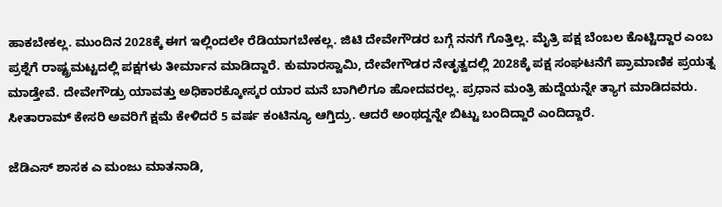ಹಾಕಬೇಕಲ್ಲ. ಮುಂದಿನ 2028ಕ್ಕೆ ಈಗ ಇಲ್ಲಿಂದಲೇ ರೆಡಿಯಾಗಬೇಕಲ್ಲ. ಜಿಟಿ ದೇವೇಗೌಡರ ಬಗ್ಗೆ ನನಗೆ ಗೊತ್ತಿಲ್ಲ. ಮೈತ್ರಿ ಪಕ್ಷ ಬೆಂಬಲ ಕೊಟ್ಟಿದ್ದಾರ ಎಂಬ ಪ್ರಶ್ನೆಗೆ ರಾಷ್ಟ್ರಮಟ್ಟದಲ್ಲಿ ಪಕ್ಷಗಳು ತೀರ್ಮಾನ ಮಾಡಿದ್ದಾರೆ. ಕುಮಾರಸ್ವಾಮಿ, ದೇವೇಗೌಡರ ನೇತೃತ್ವದಲ್ಲಿ 2028ಕ್ಕೆ ಪಕ್ಷ ಸಂಘಟನೆಗೆ ಪ್ರಾಮಾಣಿಕ ಪ್ರಯತ್ನ ಮಾಡ್ತೇವೆ. ದೇವೇಗೌಡ್ರು ಯಾವತ್ತು ಅಧಿಕಾರಕ್ಕೋಸ್ಕರ ಯಾರ ಮನೆ ಬಾಗಿಲಿಗೂ ಹೋದವರಲ್ಲ. ಪ್ರಧಾನ ಮಂತ್ರಿ ಹುದ್ದೆಯನ್ನೇ ತ್ಯಾಗ ಮಾಡಿದವರು. ಸೀತಾರಾಮ್ ಕೇಸರಿ ಅವರಿಗೆ ಕ್ಷಮೆ ಕೇಳಿದರೆ 5 ವರ್ಷ ಕಂಟಿನ್ಯೂ ಆಗ್ತಿದ್ರು. ಆದರೆ ಅಂಥದ್ದನ್ನೇ ಬಿಟ್ಟು ಬಂದಿದ್ದಾರೆ ಎಂದಿದ್ದಾರೆ.

ಜೆಡಿಎಸ್ ಶಾಸಕ ಎ ಮಂಜು ಮಾತನಾಡಿ,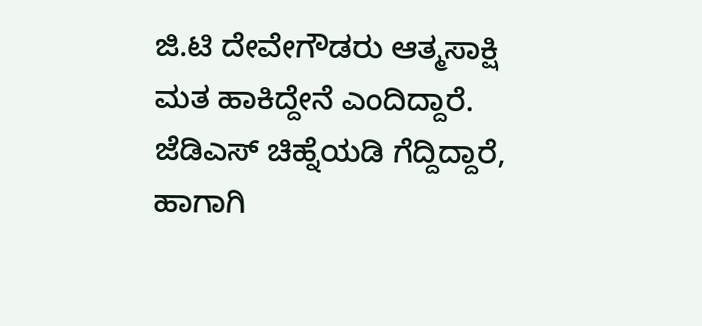ಜಿ.ಟಿ ದೇವೇಗೌಡರು ಆತ್ಮಸಾಕ್ಷಿ ಮತ ಹಾಕಿದ್ದೇನೆ ಎಂದಿದ್ದಾರೆ. ಜೆಡಿಎಸ್ ಚಿಹ್ನೆಯಡಿ ಗೆದ್ದಿದ್ದಾರೆ, ಹಾಗಾಗಿ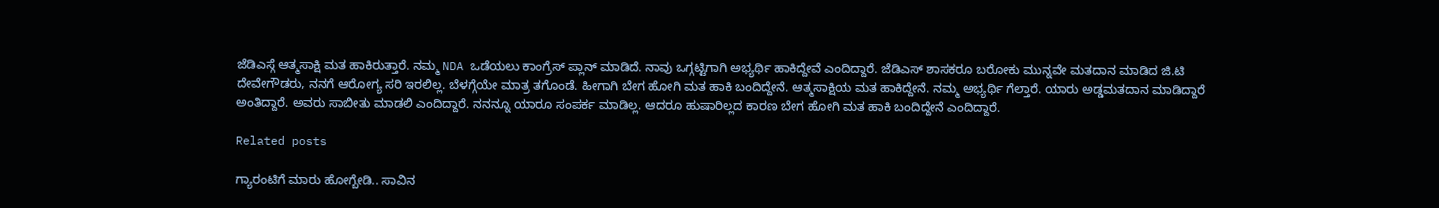ಜೆಡಿಎಸ್ಗೆ ಆತ್ಮಸಾಕ್ಷಿ ಮತ ಹಾಕಿರುತ್ತಾರೆ. ನಮ್ಮ NDA ಒಡೆಯಲು ಕಾಂಗ್ರೆಸ್ ಪ್ಲಾನ್ ಮಾಡಿದೆ. ನಾವು ಒಗ್ಗಟ್ಟಿಗಾಗಿ ಅಭ್ಯರ್ಥಿ ಹಾಕಿದ್ದೇವೆ ಎಂದಿದ್ದಾರೆ. ಜೆಡಿಎಸ್ ಶಾಸಕರೂ ಬರೋಕು ಮುನ್ನವೇ ಮತದಾನ‌ ಮಾಡಿದ ಜಿ.ಟಿ ದೇವೇಗೌಡರು, ನನಗೆ ಆರೋಗ್ಯ ಸರಿ ಇರಲಿಲ್ಲ. ಬೆಳಗ್ಗೆಯೇ ಮಾತ್ರ ತಗೊಂಡೆ. ಹೀಗಾಗಿ ಬೇಗ ಹೋಗಿ ಮತ ಹಾಕಿ ಬಂದಿದ್ದೇನೆ. ಆತ್ಮಸಾಕ್ಷಿಯ ಮತ ಹಾಕಿದ್ದೇನೆ. ನಮ್ಮ ಅಭ್ಯರ್ಥಿ ಗೆಲ್ತಾರೆ. ಯಾರು ಅಡ್ಡಮತದಾನ ಮಾಡಿದ್ದಾರೆ ಅಂತಿದ್ದಾರೆ. ಅವರು ಸಾಬೀತು ಮಾಡಲಿ ಎಂದಿದ್ದಾರೆ. ನನನ್ನೂ ಯಾರೂ ಸಂಪರ್ಕ ಮಾಡಿಲ್ಲ. ಆದರೂ ಹುಷಾರಿಲ್ಲದ ಕಾರಣ ಬೇಗ ಹೋಗಿ ಮತ ಹಾಕಿ ಬಂದಿದ್ದೇನೆ ಎಂದಿದ್ದಾರೆ.

Related posts

ಗ್ಯಾರಂಟಿಗೆ ಮಾರು ಹೋಗ್ಬೇಡಿ.. ಸಾವಿನ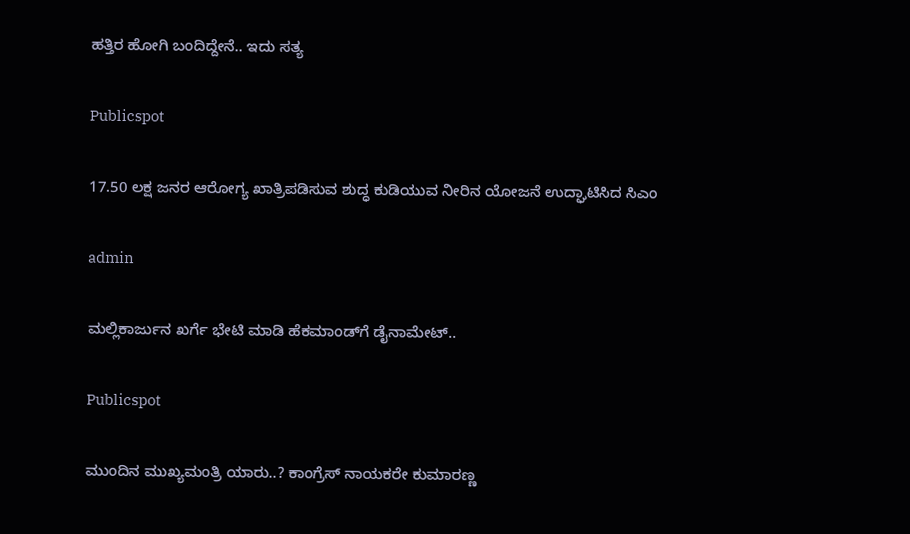ಹತ್ತಿರ ಹೋಗಿ ಬಂದಿದ್ದೇನೆ.. ಇದು ಸತ್ಯ

Publicspot

17.50 ಲಕ್ಷ ಜನರ ಆರೋಗ್ಯ ಖಾತ್ರಿಪಡಿಸುವ ಶುದ್ಧ ಕುಡಿಯುವ ನೀರಿನ ಯೋಜನೆ ಉದ್ಘಾಟಿಸಿದ ಸಿಎಂ

admin

ಮಲ್ಲಿಕಾರ್ಜುನ ಖರ್ಗೆ ಭೇಟಿ ಮಾಡಿ ಹೆಕಮಾಂಡ್‌ಗೆ ಡೈನಾಮೇಟ್‌..

Publicspot

ಮುಂದಿನ ಮುಖ್ಯಮಂತ್ರಿ ಯಾರು..? ಕಾಂಗ್ರೆಸ್‌ ನಾಯಕರೇ ಕುಮಾರಣ್ಣ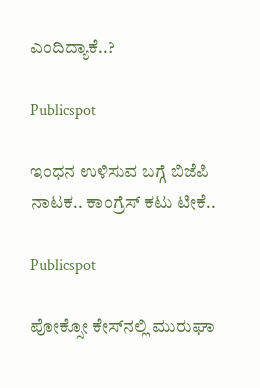ಎಂದಿದ್ಯಾಕೆ..?

Publicspot

ಇಂಧನ ಉಳಿಸುವ ಬಗ್ಗೆ ಬಿಜೆಪಿ ನಾಟಕ.. ಕಾಂಗ್ರೆಸ್ ಕಟು ಟೀಕೆ..

Publicspot

ಪೋಕ್ಸೋ ಕೇಸ್‌ನಲ್ಲಿ ಮುರುಘಾ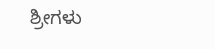ಶ್ರೀಗಳು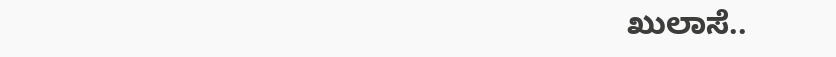ಖುಲಾಸೆ..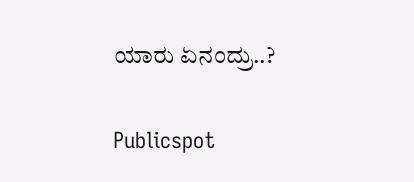ಯಾರು ಏನಂದ್ರು..?

Publicspot